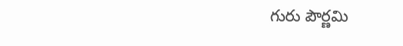గురు పౌర్ణమి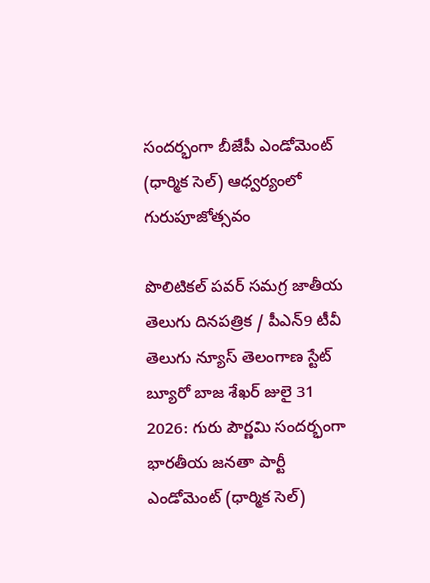సందర్భంగా బీజేపీ ఎండోమెంట్ (ధార్మిక సెల్) ఆధ్వర్యంలో గురుపూజోత్సవం

పొలిటికల్ పవర్ సమగ్ర జాతీయ తెలుగు దినపత్రిక / పీఎన్9 టీవీ తెలుగు న్యూస్ తెలంగాణ స్టేట్ బ్యూరో బాజ శేఖర్ జులై 31 2026: గురు పౌర్ణమి సందర్భంగా భారతీయ జనతా పార్టీ ఎండోమెంట్ (ధార్మిక సెల్)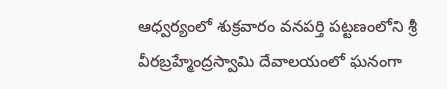ఆధ్వర్యంలో శుక్రవారం వనపర్తి పట్టణంలోని శ్రీ వీరబ్రహ్మేంద్రస్వామి దేవాలయంలో ఘనంగా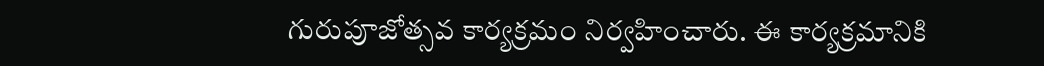గురుపూజోత్సవ కార్యక్రమం నిర్వహించారు. ఈ కార్యక్రమానికి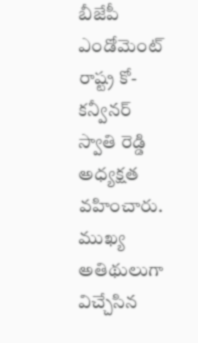బీజేపీ ఎండోమెంట్ రాష్ట్ర కో-కన్వీనర్ స్వాతి రెడ్డి అధ్యక్షత వహించారు. ముఖ్య అతిథులుగా విచ్చేసిన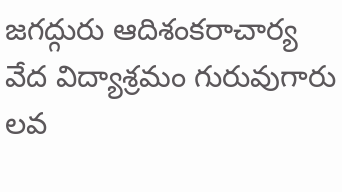జగద్గురు ఆదిశంకరాచార్య వేద విద్యాశ్రమం గురువుగారు లవ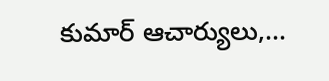కుమార్ ఆచార్యులు,...